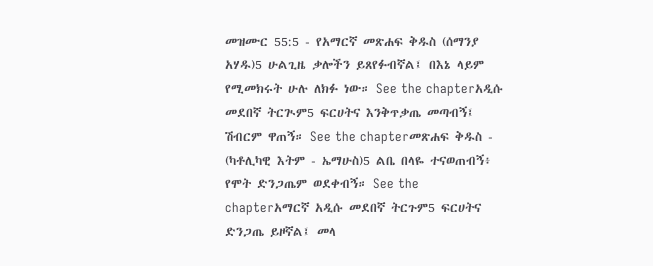መዝሙር 55:5 - የአማርኛ መጽሐፍ ቅዱስ (ሰማንያ አሃዱ)5 ሁልጊዜ ቃሎችን ይጸየፉብኛል፤ በእኔ ላይም የሚመክሩት ሁሉ ለክፉ ነው። See the chapterአዲሱ መደበኛ ትርጒም5 ፍርሀትና እንቅጥቃጤ መጣብኝ፤ ሽብርም ዋጠኝ። See the chapterመጽሐፍ ቅዱስ - (ካቶሊካዊ እትም - ኤማሁስ)5 ልቤ በላዬ ተናወጠብኝ፥ የሞት ድንጋጤም ወደቀብኝ። See the chapterአማርኛ አዲሱ መደበኛ ትርጉም5 ፍርሀትና ድንጋጤ ይዞኛል፤ መላ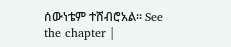ሰውነቴም ተሸብሮአል። See the chapter |